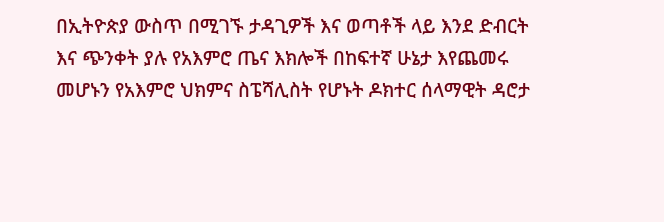በኢትዮጵያ ውስጥ በሚገኙ ታዳጊዎች እና ወጣቶች ላይ እንደ ድብርት እና ጭንቀት ያሉ የአእምሮ ጤና እክሎች በከፍተኛ ሁኔታ እየጨመሩ መሆኑን የአእምሮ ህክምና ስፔሻሊስት የሆኑት ዶክተር ሰላማዊት ዳሮታ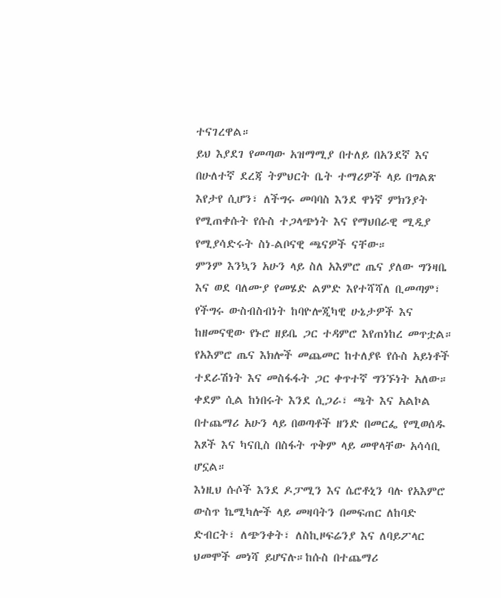ተናገረዋል።
ይህ እያደገ የመጣው አዝማሚያ በተለይ በአንደኛ እና በሁለተኛ ደረጃ ትምህርት ቤት ተማሪዎች ላይ በግልጽ እየታየ ሲሆን፣ ለችግሩ መባባስ እንደ ዋነኛ ምክንያት የሚጠቀሱት የሱስ ተጋላጭነት እና የማህበራዊ ሚዲያ የሚያሳድሩት ስነ-ልቦናዊ ጫናዎች ናቸው።
ምንም እንኳን አሁን ላይ ስለ አእምሮ ጤና ያለው ግንዛቤ እና ወደ ባለሙያ የመሄድ ልምድ እየተሻሻለ ቢመጣም፣ የችግሩ ውስብስብነት ከባዮሎጂካዊ ሁኔታዎች እና ከዘመናዊው የኑሮ ዘይቤ ጋር ተዳምሮ እየጠነከረ መጥቷል።
የአእምሮ ጤና እክሎች መጨመር ከተለያዩ የሱስ አይነቶች ተደራሽነት እና መስፋፋት ጋር ቀጥተኛ ግንኙነት አለው። ቀደም ሲል ከነበሩት እንደ ሲጋራ፣ ጫት እና አልኮል በተጨማሪ አሁን ላይ በወጣቶች ዘንድ በመርፌ የሚወሰዱ እጾች እና ካናቢስ በስፋት ጥቅም ላይ መዋላቸው አሳሳቢ ሆኗል።
እነዚህ ሱሶች እንደ ዶፓሚን እና ሴሮቶኒን ባሉ የአእምሮ ውስጥ ኬሚካሎች ላይ መዛባትን በመፍጠር ለከባድ ድብርት፣ ለጭንቀት፣ ለስኪዞፍሬንያ እና ለባይፖላር ህመሞች መነሻ ይሆናሉ።ከሱስ በተጨማሪ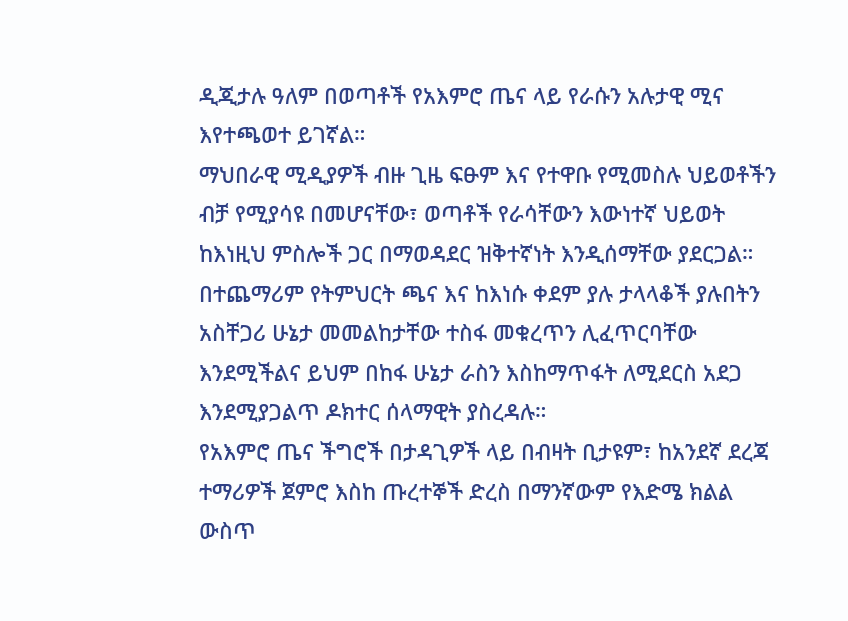ዲጂታሉ ዓለም በወጣቶች የአእምሮ ጤና ላይ የራሱን አሉታዊ ሚና እየተጫወተ ይገኛል።
ማህበራዊ ሚዲያዎች ብዙ ጊዜ ፍፁም እና የተዋቡ የሚመስሉ ህይወቶችን ብቻ የሚያሳዩ በመሆናቸው፣ ወጣቶች የራሳቸውን እውነተኛ ህይወት ከእነዚህ ምስሎች ጋር በማወዳደር ዝቅተኛነት እንዲሰማቸው ያደርጋል።
በተጨማሪም የትምህርት ጫና እና ከእነሱ ቀደም ያሉ ታላላቆች ያሉበትን አስቸጋሪ ሁኔታ መመልከታቸው ተስፋ መቁረጥን ሊፈጥርባቸው እንደሚችልና ይህም በከፋ ሁኔታ ራስን እስከማጥፋት ለሚደርስ አደጋ እንደሚያጋልጥ ዶክተር ሰላማዊት ያስረዳሉ።
የአእምሮ ጤና ችግሮች በታዳጊዎች ላይ በብዛት ቢታዩም፣ ከአንደኛ ደረጃ ተማሪዎች ጀምሮ እስከ ጡረተኞች ድረስ በማንኛውም የእድሜ ክልል ውስጥ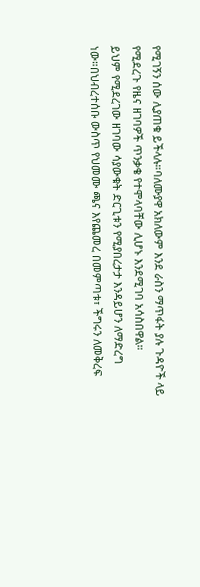የሚገኝን ሰው ሊያጠቁ ይችላሉ።ባለሙያዋ አክለውም እንደ ራስን ማጥፋት ያሉ ጉዳዮች ላይ የሚደረጉ የዜና ዘገባዎች ጥንቃቄ የተሞላባቸው ሊሆኑ እንደሚገባ አሳስበዋል።
ይህም የሚደረገው ዘገባው ሳያውቁት ድርጊቱን የሚያበረታታ እንዳይሆን ለማድረግ ነው።በህብረተሰቡ ውስጥ የህመሙ ጫና እየጨመረ በመምጣቱ፣ ችግሩን ለመቅረፍ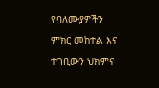የባለሙያዎችን ምክር መከተል እና ተገቢውን ህክምና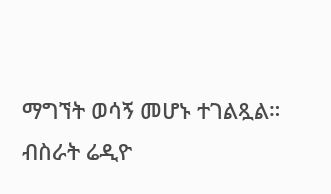ማግኘት ወሳኝ መሆኑ ተገልጿል።
ብስራት ሬዲዮ